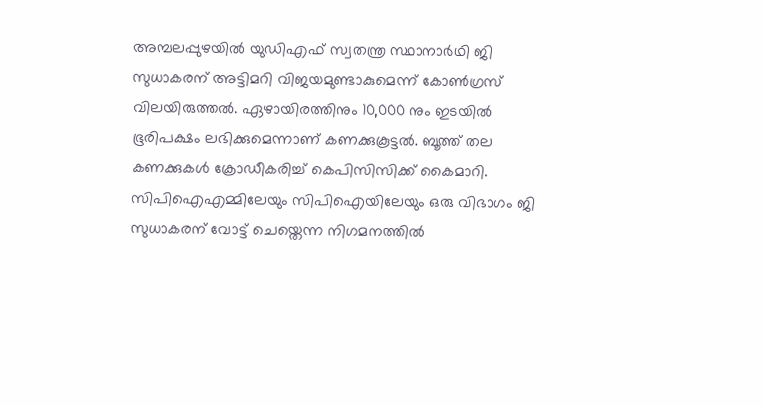അമ്പലപ്പുഴയിൽ യുഡിഎഫ് സ്വതന്ത്ര സ്ഥാനാർഥി ജി സുധാകരന് അട്ടിമറി വിജയമുണ്ടാകുമെന്ന് കോൺഗ്രസ് വിലയിരുത്തൽ. ഏഴായിരത്തിനും 10,000 നും ഇടയിൽ ഭൂരിപക്ഷം ലഭിക്കുമെന്നാണ് കണക്കുകൂട്ടൽ. ബൂത്ത് തല കണക്കുകൾ ക്രോഡീകരിച്ച് കെപിസിസിക്ക് കൈമാറി. സിപിഐഎമ്മിലേയും സിപിഐയിലേയും ഒരു വിഭാഗം ജി സുധാകരന് വോട്ട് ചെയ്തെന്ന നിഗമനത്തിൽ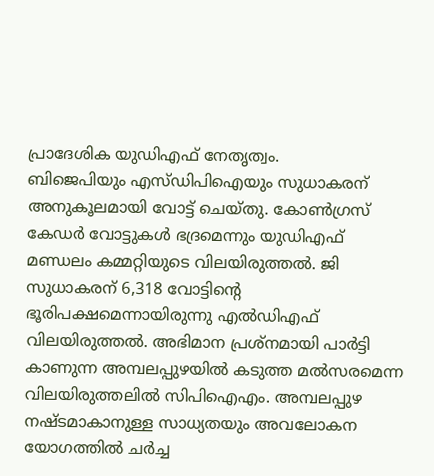പ്രാദേശിക യുഡിഎഫ് നേതൃത്വം.
ബിജെപിയും എസ്ഡിപിഐയും സുധാകരന് അനുകൂലമായി വോട്ട് ചെയ്തു. കോൺഗ്രസ് കേഡർ വോട്ടുകൾ ഭദ്രമെന്നും യുഡിഎഫ് മണ്ഡലം കമ്മറ്റിയുടെ വിലയിരുത്തൽ. ജി സുധാകരന് 6,318 വോട്ടിന്റെ ഭൂരിപക്ഷമെന്നായിരുന്നു എൽഡിഎഫ് വിലയിരുത്തൽ. അഭിമാന പ്രശ്നമായി പാർട്ടി കാണുന്ന അമ്പലപ്പുഴയിൽ കടുത്ത മൽസരമെന്ന വിലയിരുത്തലിൽ സിപിഐഎം. അമ്പലപ്പുഴ നഷ്ടമാകാനുള്ള സാധ്യതയും അവലോകന യോഗത്തിൽ ചർച്ച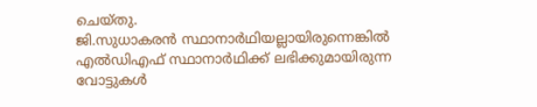ചെയ്തു.
ജി.സുധാകരൻ സ്ഥാനാർഥിയല്ലായിരുന്നെങ്കിൽ എൽഡിഎഫ് സ്ഥാനാർഥിക്ക് ലഭിക്കുമായിരുന്ന വോട്ടുകൾ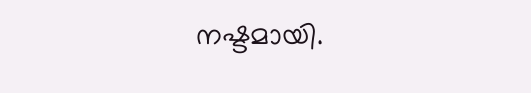നഷ്ടമായി.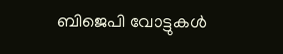ബിജെപി വോട്ടുകൾ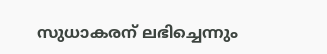സുധാകരന് ലഭിച്ചെന്നും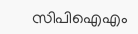സിപിഐഎം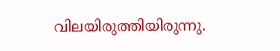വിലയിരുത്തിയിരുന്നു.